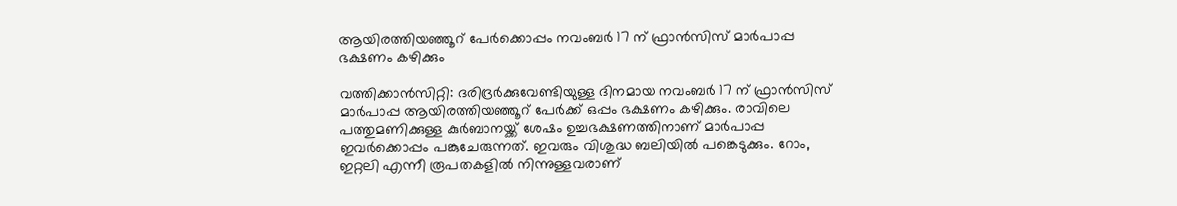ആയിരത്തിയഞ്ഞൂറ് പേര്‍ക്കൊപ്പം നവംബര്‍ 17 ന് ഫ്രാന്‍സിസ് മാര്‍പാപ്പ ഭക്ഷണം കഴിക്കും

വത്തിക്കാന്‍സിറ്റി: ദരിദ്രര്‍ക്കുവേണ്ടിയുള്ള ദിനമായ നവംബര്‍ 17 ന് ഫ്രാന്‍സിസ് മാര്‍പാപ്പ ആയിരത്തിയഞ്ഞൂറ് പേര്‍ക്ക് ഒപ്പം ഭക്ഷണം കഴിക്കും. രാവിലെ പത്തുമണിക്കുള്ള കുര്‍ബാനയ്ക്ക് ശേഷം ഉച്ചഭക്ഷണത്തിനാണ് മാര്‍പാപ്പ ഇവര്‍ക്കൊപ്പം പങ്കുചേരുന്നത്. ഇവരും വിശുദ്ധ ബലിയില്‍ പങ്കെടുക്കും. റോം, ഇറ്റലി എന്നീ രൂപതകളില്‍ നിന്നുള്ളവരാണ്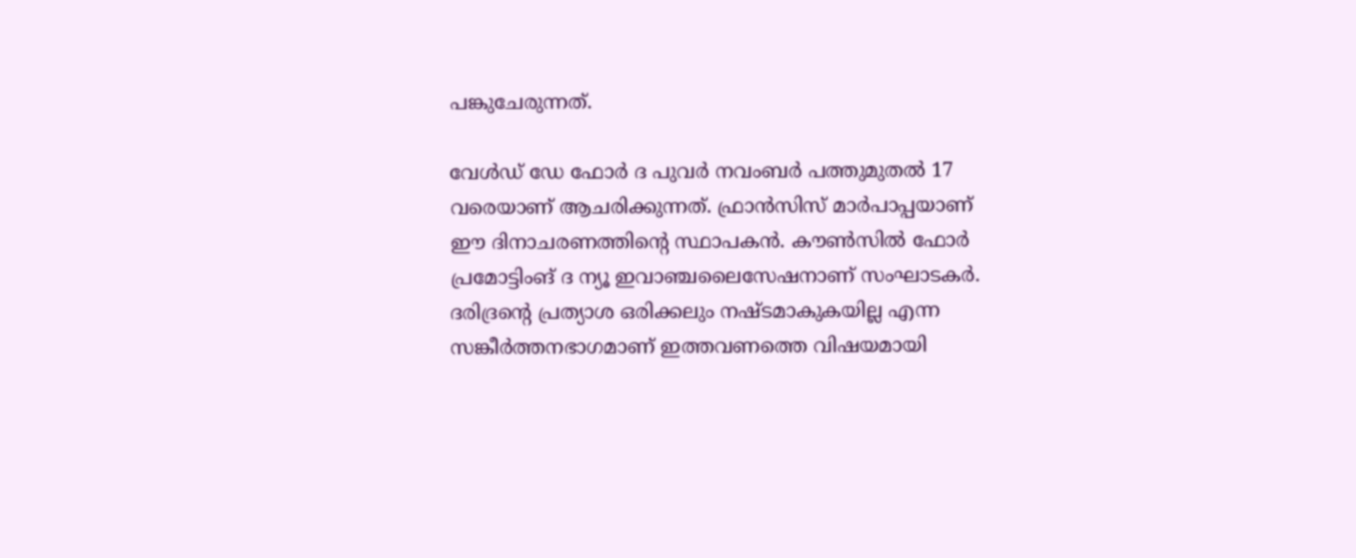പങ്കുചേരുന്നത്.

വേള്‍ഡ് ഡേ ഫോര്‍ ദ പുവര്‍ നവംബര്‍ പത്തുമുതല്‍ 17 വരെയാണ് ആചരിക്കുന്നത്. ഫ്രാന്‍സിസ് മാര്‍പാപ്പയാണ് ഈ ദിനാചരണത്തിന്റെ സ്ഥാപകന്‍. കൗണ്‍സില്‍ ഫോര്‍ പ്രമോട്ടിംങ് ദ ന്യൂ ഇവാഞ്ചലൈസേഷനാണ് സംഘാടകര്‍. ദരിദ്രന്റെ പ്രത്യാശ ഒരിക്കലും നഷ്ടമാകുകയില്ല എന്ന സങ്കീര്‍ത്തനഭാഗമാണ് ഇത്തവണത്തെ വിഷയമായി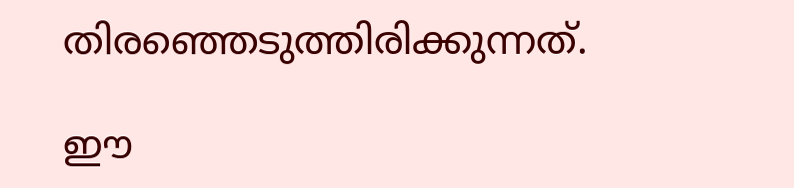തിരഞ്ഞെടുത്തിരിക്കുന്നത്.

ഈ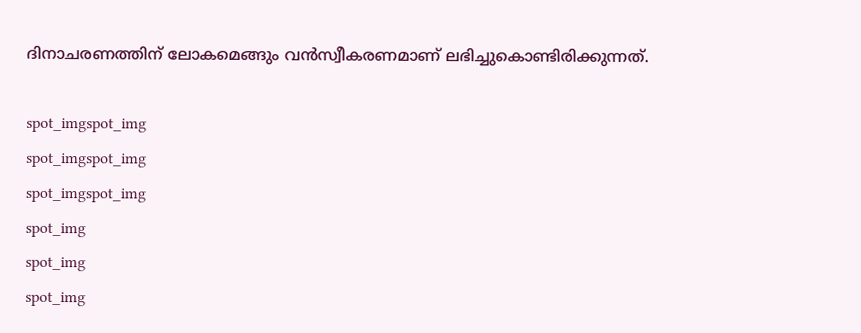ദിനാചരണത്തിന് ലോകമെങ്ങും വന്‍സ്വീകരണമാണ് ലഭിച്ചുകൊണ്ടിരിക്കുന്നത്.

spot_imgspot_img
spot_imgspot_img
spot_imgspot_img
spot_img
spot_img
spot_img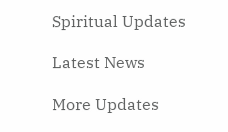Spiritual Updates

Latest News

More Updates